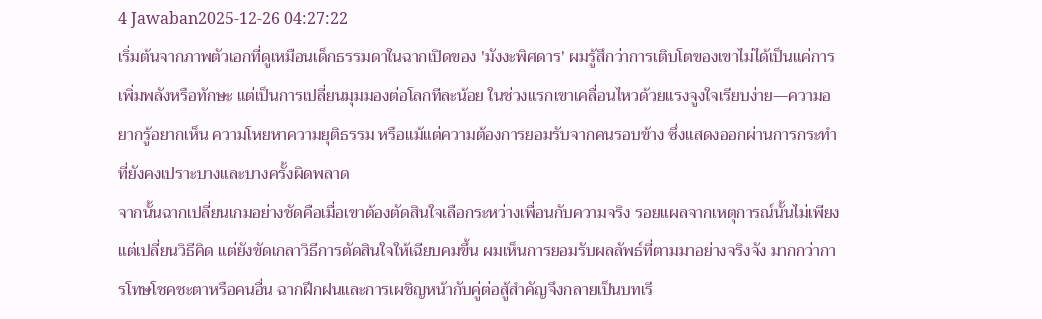4 Jawaban2025-12-26 04:27:22
เริ่มต้นจากภาพตัวเอกที่ดูเหมือนเด็กธรรมดาในฉากเปิดของ 'มังงะพิศดาร' ผมรู้สึกว่าการเติบโตของเขาไม่ได้เป็นแค่การเพิ่มพลังหรือทักษะ แต่เป็นการเปลี่ยนมุมมองต่อโลกทีละน้อย ในช่วงแรกเขาเคลื่อนไหวด้วยแรงจูงใจเรียบง่าย—ความอยากรู้อยากเห็น ความโหยหาความยุติธรรม หรือแม้แต่ความต้องการยอมรับจากคนรอบข้าง ซึ่งแสดงออกผ่านการกระทำที่ยังคงเปราะบางและบางครั้งผิดพลาด
จากนั้นฉากเปลี่ยนเกมอย่างชัดคือเมื่อเขาต้องตัดสินใจเลือกระหว่างเพื่อนกับความจริง รอยแผลจากเหตุการณ์นั้นไม่เพียงแต่เปลี่ยนวิธีคิด แต่ยังขัดเกลาวิธีการตัดสินใจให้เฉียบคมขึ้น ผมเห็นการยอมรับผลลัพธ์ที่ตามมาอย่างจริงจัง มากกว่าการโทษโชคชะตาหรือคนอื่น ฉากฝึกฝนและการเผชิญหน้ากับคู่ต่อสู้สำคัญจึงกลายเป็นบทเรี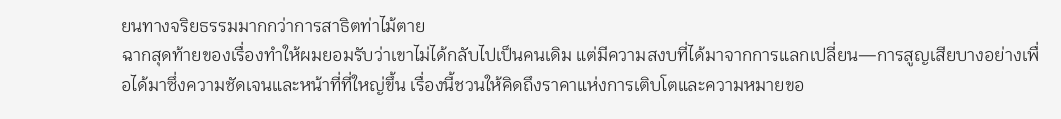ยนทางจริยธรรมมากกว่าการสาธิตท่าไม้ตาย
ฉากสุดท้ายของเรื่องทำให้ผมยอมรับว่าเขาไม่ได้กลับไปเป็นคนเดิม แต่มีความสงบที่ได้มาจากการแลกเปลี่ยน—การสูญเสียบางอย่างเพื่อได้มาซึ่งความชัดเจนและหน้าที่ที่ใหญ่ขึ้น เรื่องนี้ชวนให้คิดถึงราคาแห่งการเติบโตและความหมายขอ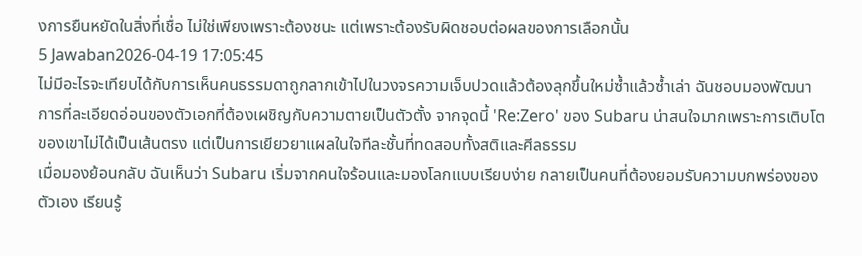งการยืนหยัดในสิ่งที่เชื่อ ไม่ใช่เพียงเพราะต้องชนะ แต่เพราะต้องรับผิดชอบต่อผลของการเลือกนั้น
5 Jawaban2026-04-19 17:05:45
ไม่มีอะไรจะเทียบได้กับการเห็นคนธรรมดาถูกลากเข้าไปในวงจรความเจ็บปวดแล้วต้องลุกขึ้นใหม่ซ้ำแล้วซ้ำเล่า ฉันชอบมองพัฒนาการที่ละเอียดอ่อนของตัวเอกที่ต้องเผชิญกับความตายเป็นตัวตั้ง จากจุดนี้ 'Re:Zero' ของ Subaru น่าสนใจมากเพราะการเติบโตของเขาไม่ได้เป็นเส้นตรง แต่เป็นการเยียวยาแผลในใจทีละชั้นที่ทดสอบทั้งสติและศีลธรรม
เมื่อมองย้อนกลับ ฉันเห็นว่า Subaru เริ่มจากคนใจร้อนและมองโลกแบบเรียบง่าย กลายเป็นคนที่ต้องยอมรับความบกพร่องของตัวเอง เรียนรู้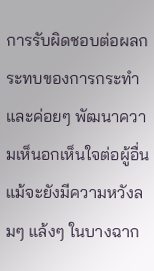การรับผิดชอบต่อผลกระทบของการกระทำ และค่อยๆ พัฒนาความเห็นอกเห็นใจต่อผู้อื่น แม้จะยังมีความหวังลมๆ แล้งๆ ในบางฉาก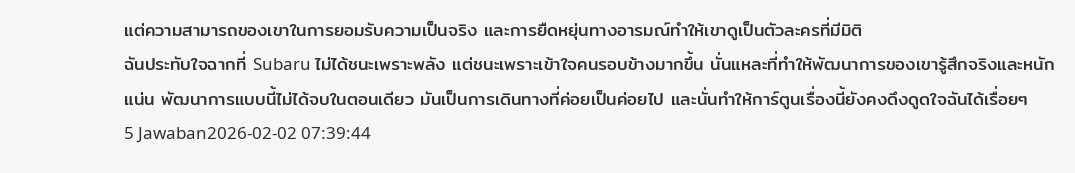แต่ความสามารถของเขาในการยอมรับความเป็นจริง และการยืดหยุ่นทางอารมณ์ทำให้เขาดูเป็นตัวละครที่มีมิติ
ฉันประทับใจฉากที่ Subaru ไม่ได้ชนะเพราะพลัง แต่ชนะเพราะเข้าใจคนรอบข้างมากขึ้น นั่นแหละที่ทำให้พัฒนาการของเขารู้สึกจริงและหนักแน่น พัฒนาการแบบนี้ไม่ได้จบในตอนเดียว มันเป็นการเดินทางที่ค่อยเป็นค่อยไป และนั่นทำให้การ์ตูนเรื่องนี้ยังคงดึงดูดใจฉันได้เรื่อยๆ
5 Jawaban2026-02-02 07:39:44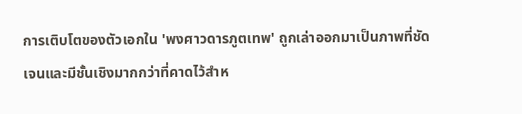การเติบโตของตัวเอกใน 'พงศาวดารภูตเทพ' ถูกเล่าออกมาเป็นภาพที่ชัดเจนและมีชั้นเชิงมากกว่าที่คาดไว้สำห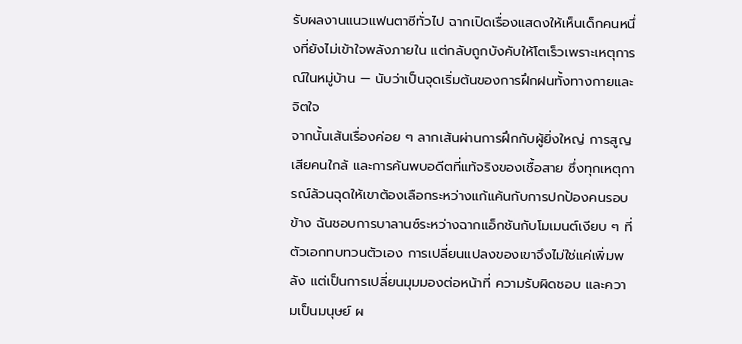รับผลงานแนวแฟนตาซีทั่วไป ฉากเปิดเรื่องแสดงให้เห็นเด็กคนหนึ่งที่ยังไม่เข้าใจพลังภายใน แต่กลับถูกบังคับให้โตเร็วเพราะเหตุการณ์ในหมู่บ้าน — นับว่าเป็นจุดเริ่มต้นของการฝึกฝนทั้งทางกายและจิตใจ
จากนั้นเส้นเรื่องค่อย ๆ ลากเส้นผ่านการฝึกกับผู้ยิ่งใหญ่ การสูญเสียคนใกล้ และการค้นพบอดีตที่แท้จริงของเชื้อสาย ซึ่งทุกเหตุการณ์ล้วนฉุดให้เขาต้องเลือกระหว่างแก้แค้นกับการปกป้องคนรอบข้าง ฉันชอบการบาลานซ์ระหว่างฉากแอ็กชันกับโมเมนต์เงียบ ๆ ที่ตัวเอกทบทวนตัวเอง การเปลี่ยนแปลงของเขาจึงไม่ใช่แค่เพิ่มพลัง แต่เป็นการเปลี่ยนมุมมองต่อหน้าที่ ความรับผิดชอบ และความเป็นมนุษย์ ผ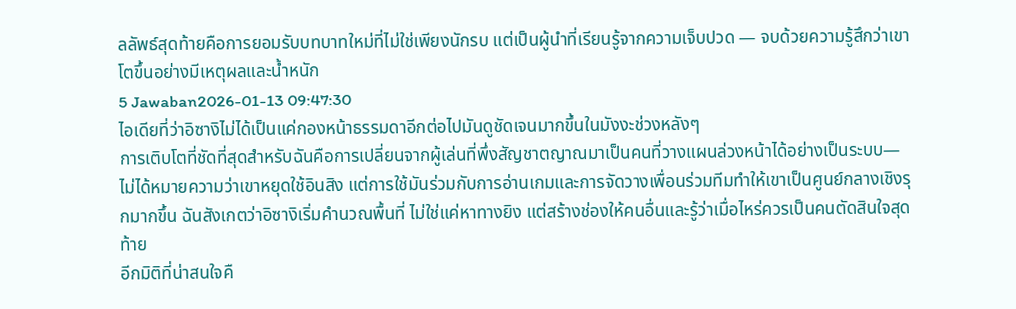ลลัพธ์สุดท้ายคือการยอมรับบทบาทใหม่ที่ไม่ใช่เพียงนักรบ แต่เป็นผู้นำที่เรียนรู้จากความเจ็บปวด — จบด้วยความรู้สึกว่าเขาโตขึ้นอย่างมีเหตุผลและน้ำหนัก
5 Jawaban2026-01-13 09:47:30
ไอเดียที่ว่าอิซางิไม่ได้เป็นแค่กองหน้าธรรมดาอีกต่อไปมันดูชัดเจนมากขึ้นในมังงะช่วงหลังๆ
การเติบโตที่ชัดที่สุดสำหรับฉันคือการเปลี่ยนจากผู้เล่นที่พึ่งสัญชาตญาณมาเป็นคนที่วางแผนล่วงหน้าได้อย่างเป็นระบบ—ไม่ได้หมายความว่าเขาหยุดใช้อินสิง แต่การใช้มันร่วมกับการอ่านเกมและการจัดวางเพื่อนร่วมทีมทำให้เขาเป็นศูนย์กลางเชิงรุกมากขึ้น ฉันสังเกตว่าอิซางิเริ่มคำนวณพื้นที่ ไม่ใช่แค่หาทางยิง แต่สร้างช่องให้คนอื่นและรู้ว่าเมื่อไหร่ควรเป็นคนตัดสินใจสุดท้าย
อีกมิติที่น่าสนใจคื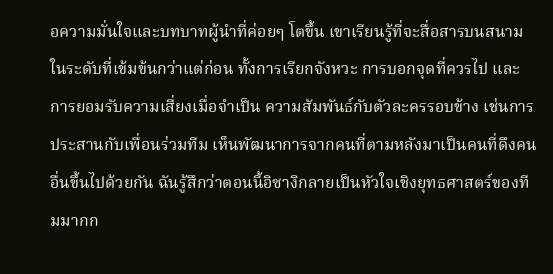อความมั่นใจและบทบาทผู้นำที่ค่อยๆ โตขึ้น เขาเรียนรู้ที่จะสื่อสารบนสนามในระดับที่เข้มข้นกว่าแต่ก่อน ทั้งการเรียกจังหวะ การบอกจุดที่ควรไป และการยอมรับความเสี่ยงเมื่อจำเป็น ความสัมพันธ์กับตัวละครรอบข้าง เช่นการประสานกับเพื่อนร่วมทีม เห็นพัฒนาการจากคนที่ตามหลังมาเป็นคนที่ดึงคนอื่นขึ้นไปด้วยกัน ฉันรู้สึกว่าตอนนี้อิซางิกลายเป็นหัวใจเชิงยุทธศาสตร์ของทีมมากก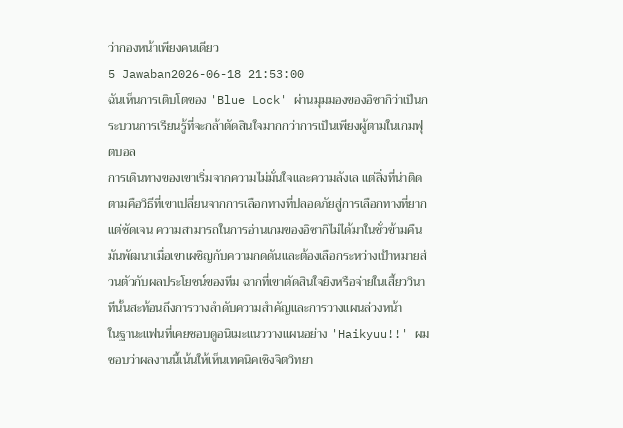ว่ากองหน้าเพียงคนเดียว
5 Jawaban2026-06-18 21:53:00
ฉันเห็นการเติบโตของ 'Blue Lock' ผ่านมุมมองของอิซากิว่าเป็นกระบวนการเรียนรู้ที่จะกล้าตัดสินใจมากกว่าการเป็นเพียงผู้ตามในเกมฟุตบอล
การเดินทางของเขาเริ่มจากความไม่มั่นใจและความลังเล แต่สิ่งที่น่าติดตามคือวิธีที่เขาเปลี่ยนจากการเลือกทางที่ปลอดภัยสู่การเลือกทางที่ยากแต่ชัดเจน ความสามารถในการอ่านเกมของอิซากิไม่ได้มาในชั่วข้ามคืน มันพัฒนาเมื่อเขาเผชิญกับความกดดันและต้องเลือกระหว่างเป้าหมายส่วนตัวกับผลประโยชน์ของทีม ฉากที่เขาตัดสินใจยิงหรือจ่ายในเสี้ยววินาทีนั้นสะท้อนถึงการวางลำดับความสำคัญและการวางแผนล่วงหน้า
ในฐานะแฟนที่เคยชอบดูอนิเมะแนววางแผนอย่าง 'Haikyuu!!' ผมชอบว่าผลงานนี้เน้นให้เห็นเทคนิคเชิงจิตวิทยา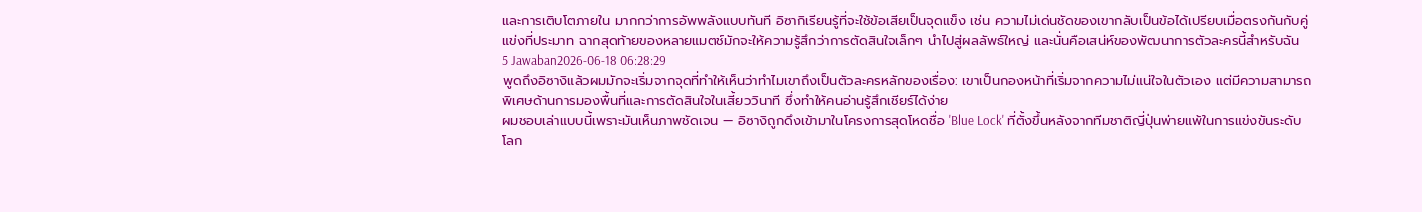และการเติบโตภายใน มากกว่าการอัพพลังแบบทันที อิซากิเรียนรู้ที่จะใช้ข้อเสียเป็นจุดแข็ง เช่น ความไม่เด่นชัดของเขากลับเป็นข้อได้เปรียบเมื่อตรงกันกับคู่แข่งที่ประมาท ฉากสุดท้ายของหลายแมตช์มักจะให้ความรู้สึกว่าการตัดสินใจเล็กๆ นำไปสู่ผลลัพธ์ใหญ่ และนั่นคือเสน่ห์ของพัฒนาการตัวละครนี้สำหรับฉัน
5 Jawaban2026-06-18 06:28:29
พูดถึงอิซางิแล้วผมมักจะเริ่มจากจุดที่ทำให้เห็นว่าทำไมเขาถึงเป็นตัวละครหลักของเรื่อง: เขาเป็นกองหน้าที่เริ่มจากความไม่แน่ใจในตัวเอง แต่มีความสามารถพิเศษด้านการมองพื้นที่และการตัดสินใจในเสี้ยววินาที ซึ่งทำให้คนอ่านรู้สึกเชียร์ได้ง่าย
ผมชอบเล่าแบบนี้เพราะมันเห็นภาพชัดเจน — อิซางิถูกดึงเข้ามาในโครงการสุดโหดชื่อ 'Blue Lock' ที่ตั้งขึ้นหลังจากทีมชาติญี่ปุ่นพ่ายแพ้ในการแข่งขันระดับโลก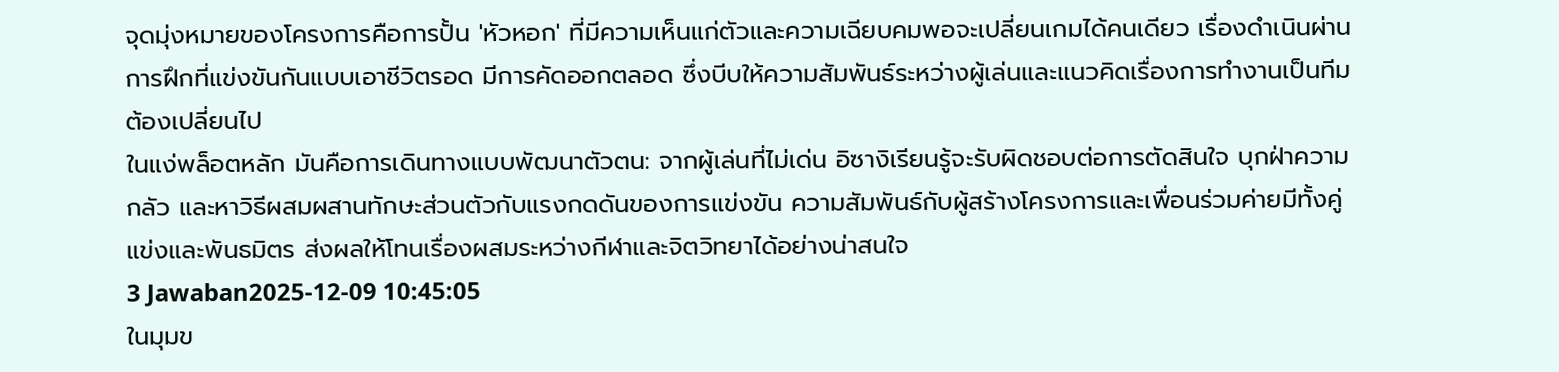จุดมุ่งหมายของโครงการคือการปั้น 'หัวหอก' ที่มีความเห็นแก่ตัวและความเฉียบคมพอจะเปลี่ยนเกมได้คนเดียว เรื่องดำเนินผ่านการฝึกที่แข่งขันกันแบบเอาชีวิตรอด มีการคัดออกตลอด ซึ่งบีบให้ความสัมพันธ์ระหว่างผู้เล่นและแนวคิดเรื่องการทำงานเป็นทีมต้องเปลี่ยนไป
ในแง่พล็อตหลัก มันคือการเดินทางแบบพัฒนาตัวตน: จากผู้เล่นที่ไม่เด่น อิซางิเรียนรู้จะรับผิดชอบต่อการตัดสินใจ บุกฝ่าความกลัว และหาวิธีผสมผสานทักษะส่วนตัวกับแรงกดดันของการแข่งขัน ความสัมพันธ์กับผู้สร้างโครงการและเพื่อนร่วมค่ายมีทั้งคู่แข่งและพันธมิตร ส่งผลให้โทนเรื่องผสมระหว่างกีฬาและจิตวิทยาได้อย่างน่าสนใจ
3 Jawaban2025-12-09 10:45:05
ในมุมข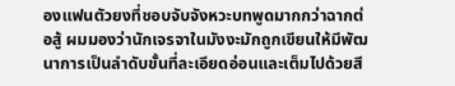องแฟนตัวยงที่ชอบจับจังหวะบทพูดมากกว่าฉากต่อสู้ ผมมองว่านักเจรจาในมังงะมักถูกเขียนให้มีพัฒนาการเป็นลำดับขั้นที่ละเอียดอ่อนและเต็มไปด้วยสี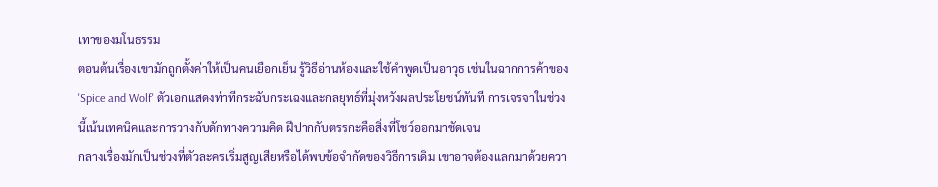เทาของมโนธรรม
ตอนต้นเรื่องเขามักถูกตั้งค่าให้เป็นคนเยือกเย็น รู้วิธีอ่านห้องและใช้คำพูดเป็นอาวุธ เช่นในฉากการค้าของ 'Spice and Wolf' ตัวเอกแสดงท่าทีกระฉับกระเฉงและกลยุทธ์ที่มุ่งหวังผลประโยชน์ทันที การเจรจาในช่วงนี้เน้นเทคนิคและการวางกับดักทางความคิด ฝีปากกับตรรกะคือสิ่งที่โชว์ออกมาชัดเจน
กลางเรื่องมักเป็นช่วงที่ตัวละครเริ่มสูญเสียหรือได้พบข้อจำกัดของวิธีการเดิม เขาอาจต้องแลกมาด้วยควา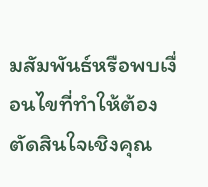มสัมพันธ์หรือพบเงื่อนไขที่ทำให้ต้องตัดสินใจเชิงคุณ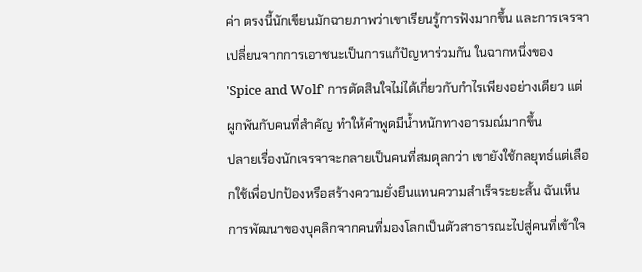ค่า ตรงนี้นักเขียนมักฉายภาพว่าเขาเรียนรู้การฟังมากขึ้น และการเจรจาเปลี่ยนจากการเอาชนะเป็นการแก้ปัญหาร่วมกัน ในฉากหนึ่งของ 'Spice and Wolf' การตัดสินใจไม่ได้เกี่ยวกับกำไรเพียงอย่างเดียว แต่ผูกพันกับคนที่สำคัญ ทำให้คำพูดมีน้ำหนักทางอารมณ์มากขึ้น
ปลายเรื่องนักเจรจาจะกลายเป็นคนที่สมดุลกว่า เขายังใช้กลยุทธ์แต่เลือกใช้เพื่อปกป้องหรือสร้างความยั่งยืนแทนความสำเร็จระยะสั้น ฉันเห็นการพัฒนาของบุคลิกจากคนที่มองโลกเป็นตัวสาธารณะไปสู่คนที่เข้าใจ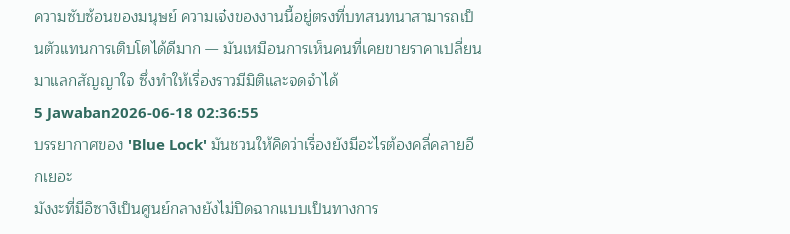ความซับซ้อนของมนุษย์ ความเจ๋งของงานนี้อยู่ตรงที่บทสนทนาสามารถเป็นตัวแทนการเติบโตได้ดีมาก — มันเหมือนการเห็นคนที่เคยขายราคาเปลี่ยนมาแลกสัญญาใจ ซึ่งทำให้เรื่องราวมีมิติและจดจำได้
5 Jawaban2026-06-18 02:36:55
บรรยากาศของ 'Blue Lock' มันชวนให้คิดว่าเรื่องยังมีอะไรต้องคลี่คลายอีกเยอะ
มังงะที่มีอิซางิเป็นศูนย์กลางยังไม่ปิดฉากแบบเป็นทางการ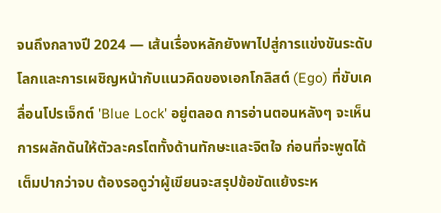จนถึงกลางปี 2024 — เส้นเรื่องหลักยังพาไปสู่การแข่งขันระดับโลกและการเผชิญหน้ากับแนวคิดของเอกโกลิสต์ (Ego) ที่ขับเคลื่อนโปรเจ็กต์ 'Blue Lock' อยู่ตลอด การอ่านตอนหลังๆ จะเห็นการผลักดันให้ตัวละครโตทั้งด้านทักษะและจิตใจ ก่อนที่จะพูดได้เต็มปากว่าจบ ต้องรอดูว่าผู้เขียนจะสรุปข้อขัดแย้งระห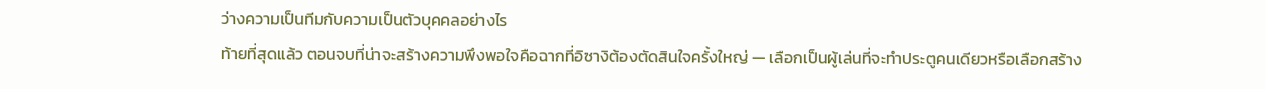ว่างความเป็นทีมกับความเป็นตัวบุคคลอย่างไร
ท้ายที่สุดแล้ว ตอนจบที่น่าจะสร้างความพึงพอใจคือฉากที่อิซางิต้องตัดสินใจครั้งใหญ่ — เลือกเป็นผู้เล่นที่จะทำประตูคนเดียวหรือเลือกสร้าง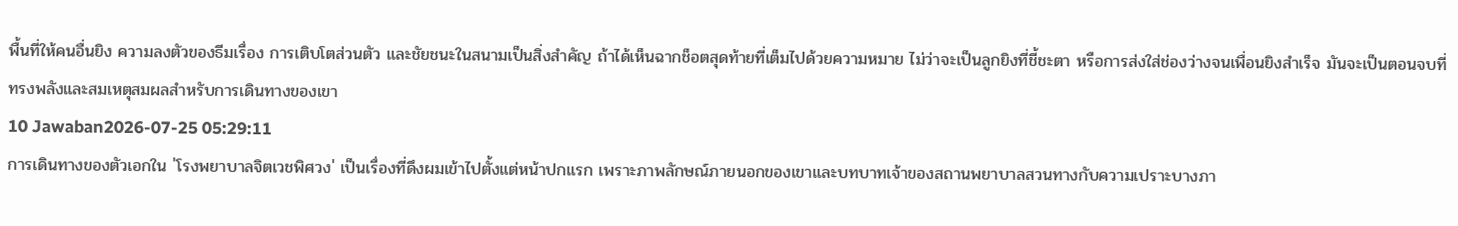พื้นที่ให้คนอื่นยิง ความลงตัวของธีมเรื่อง การเติบโตส่วนตัว และชัยชนะในสนามเป็นสิ่งสำคัญ ถ้าได้เห็นฉากช็อตสุดท้ายที่เต็มไปด้วยความหมาย ไม่ว่าจะเป็นลูกยิงที่ชี้ชะตา หรือการส่งใส่ช่องว่างจนเพื่อนยิงสำเร็จ มันจะเป็นตอนจบที่ทรงพลังและสมเหตุสมผลสำหรับการเดินทางของเขา
10 Jawaban2026-07-25 05:29:11
การเดินทางของตัวเอกใน 'โรงพยาบาลจิตเวชพิศวง' เป็นเรื่องที่ดึงผมเข้าไปตั้งแต่หน้าปกแรก เพราะภาพลักษณ์ภายนอกของเขาและบทบาทเจ้าของสถานพยาบาลสวนทางกับความเปราะบางภา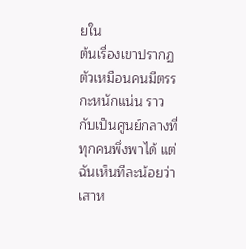ยใน
ต้นเรื่องเขาปรากฏตัวเหมือนคนมีตรรกะหนักแน่น ราวกับเป็นศูนย์กลางที่ทุกคนพึ่งพาได้ แต่ฉันเห็นทีละน้อยว่าเสาห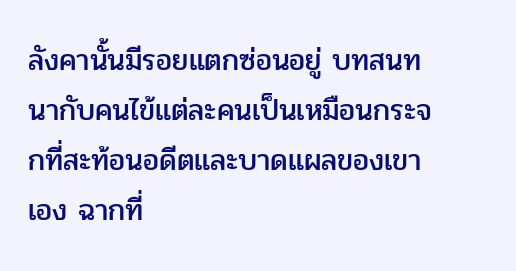ลังคานั้นมีรอยแตกซ่อนอยู่ บทสนทนากับคนไข้แต่ละคนเป็นเหมือนกระจกที่สะท้อนอดีตและบาดแผลของเขาเอง ฉากที่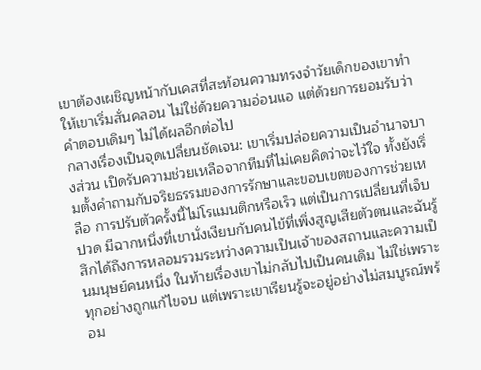เขาต้องเผชิญหน้ากับเคสที่สะท้อนความทรงจำวัยเด็กของเขาทำให้เขาเริ่มสั่นคลอน ไม่ใช่ด้วยความอ่อนแอ แต่ด้วยการยอมรับว่าคำตอบเดิมๆ ไม่ได้ผลอีกต่อไป
กลางเรื่องเป็นจุดเปลี่ยนชัดเจน: เขาเริ่มปล่อยความเป็นอำนาจบางส่วน เปิดรับความช่วยเหลือจากทีมที่ไม่เคยคิดว่าจะไว้ใจ ทั้งยังเริ่มตั้งคำถามกับจริยธรรมของการรักษาและขอบเขตของการช่วยเหลือ การปรับตัวครั้งนี้ไม่โรแมนติกหรือเร็ว แต่เป็นการเปลี่ยนที่เจ็บปวด มีฉากหนึ่งที่เขานั่งเงียบกับคนไข้ที่เพิ่งสูญเสียตัวตนและฉันรู้สึกได้ถึงการหลอมรวมระหว่างความเป็นเจ้าของสถานและความเป็นมนุษย์คนหนึ่ง ในท้ายเรื่องเขาไม่กลับไปเป็นคนเดิม ไม่ใช่เพราะทุกอย่างถูกแก้ไขจบ แต่เพราะเขาเรียนรู้จะอยู่อย่างไม่สมบูรณ์พร้อม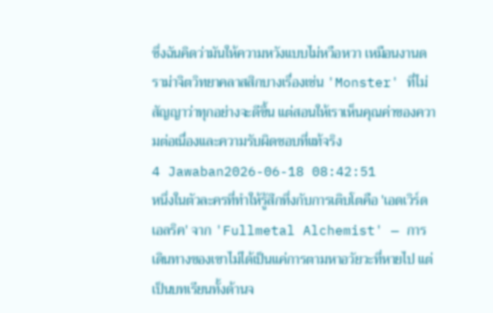ซึ่งฉันคิดว่ามันให้ความหวังแบบไม่หวือหวา เหมือนงานดราม่าจิตวิทยาคลาสสิกบางเรื่องเช่น 'Monster' ที่ไม่สัญญาว่าทุกอย่างจะดีขึ้น แต่สอนให้เราเห็นคุณค่าของความต่อเนื่องและความรับผิดชอบที่แท้จริง
4 Jawaban2026-06-18 08:42:51
หนึ่งในตัวละครที่ทำให้รู้สึกทึ่งกับการเติบโตคือ 'เอดเวิร์ด เอลริค' จาก 'Fullmetal Alchemist' — การเดินทางของเขาไม่ได้เป็นแค่การตามหาอวัยวะที่หายไป แต่เป็นบทเรียนทั้งด้านจ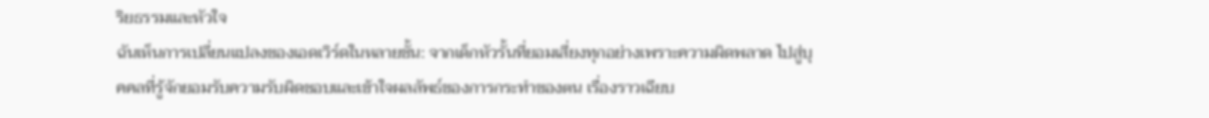ริยธรรมและหัวใจ
ฉันเห็นการเปลี่ยนแปลงของเอดเวิร์ดในหลายชั้น: จากเด็กหัวรั้นที่ยอมเสี่ยงทุกอย่างเพราะความผิดพลาด ไปสู่บุคคลที่รู้จักยอมรับความรับผิดชอบและเข้าใจผลลัพธ์ของการกระทำของตน เรื่องราวเฉียบ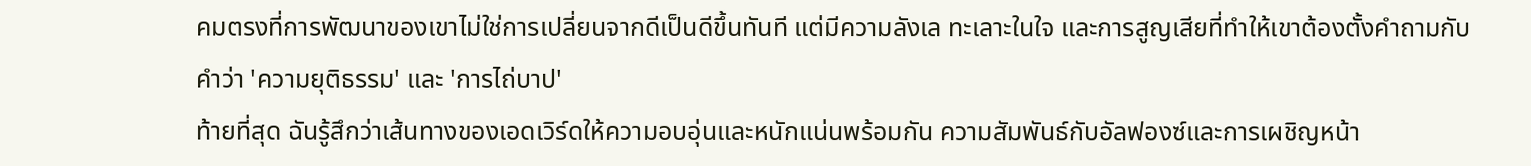คมตรงที่การพัฒนาของเขาไม่ใช่การเปลี่ยนจากดีเป็นดีขึ้นทันที แต่มีความลังเล ทะเลาะในใจ และการสูญเสียที่ทำให้เขาต้องตั้งคำถามกับคำว่า 'ความยุติธรรม' และ 'การไถ่บาป'
ท้ายที่สุด ฉันรู้สึกว่าเส้นทางของเอดเวิร์ดให้ความอบอุ่นและหนักแน่นพร้อมกัน ความสัมพันธ์กับอัลฟองซ์และการเผชิญหน้า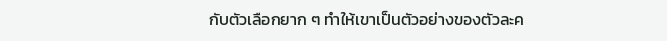กับตัวเลือกยาก ๆ ทำให้เขาเป็นตัวอย่างของตัวละค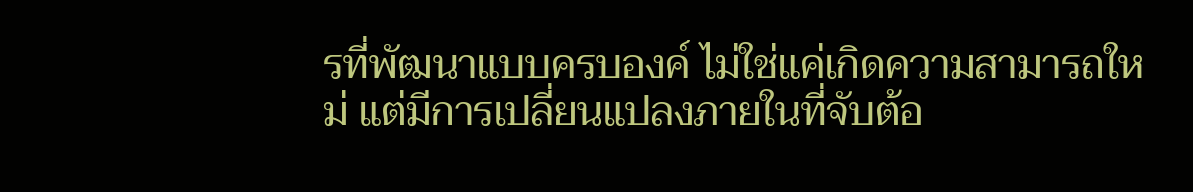รที่พัฒนาแบบครบองค์ ไม่ใช่แค่เกิดความสามารถใหม่ แต่มีการเปลี่ยนแปลงภายในที่จับต้อ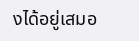งได้อยู่เสมอ